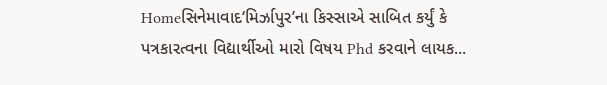Homeસિનેમાવાદ‘મિર્ઝાપુર’ના કિસ્સાએ સાબિત કર્યું કે પત્રકારત્વના વિદ્યાર્થીઓ મારો વિષય Phd કરવાને લાયક...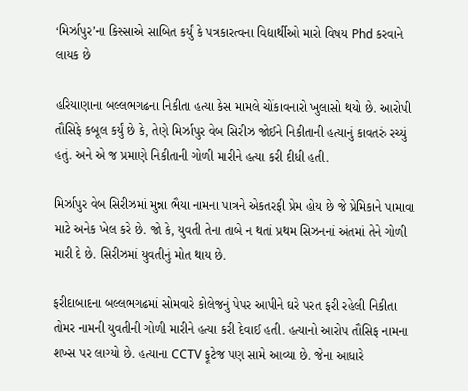‘મિર્ઝાપુર’ના કિસ્સાએ સાબિત કર્યું કે પત્રકારત્વના વિદ્યાર્થીઓ મારો વિષય Phd કરવાને લાયક છે

હરિયાણાના બલ્લભગઢના નિકીતા હત્યા કેસ મામલે ચોંકાવનારો ખુલાસો થયો છે. આરોપી તૌસિફે કબૂલ કર્યું છે કે, તેણે મિર્ઝાપુર વેબ સિરીઝ જોઈને નિકીતાની હત્યાનું કાવતરું રચ્યું હતું. અને એ જ પ્રમાણે નિકીતાની ગોળી મારીને હત્યા કરી દીધી હતી.

મિર્ઝાપુર વેબ સિરીઝમાં મુન્ના ભૈયા નામના પાત્રને એકતરફી પ્રેમ હોય છે જે પ્રેમિકાને પામાવા માટે અનેક ખેલ કરે છે. જો કે, યુવતી તેના તાબે ન થતાં પ્રથમ સિઝનનાં અંતમાં તેને ગોળી મારી દે છે. સિરીઝમાં યુવતીનું મોત થાય છે.

ફરીદાબાદના બલ્લભગઢમાં સોમવારે કોલેજનું પેપર આપીને ઘરે પરત ફરી રહેલી નિકીતા તોમર નામની યુવતીની ગોળી મારીને હત્યા કરી દેવાઈ હતી. હત્યાનો આરોપ તૌસિફ નામના શખ્સ પર લાગ્યો છે. હત્યાના CCTV ફૂટેજ પણ સામે આવ્યા છે. જેના આધારે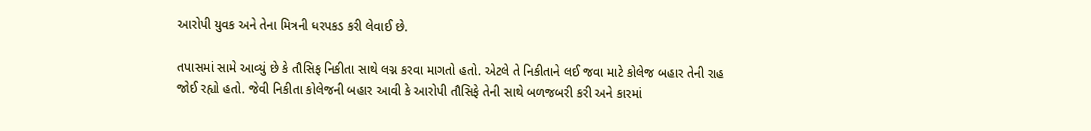આરોપી યુવક અને તેના મિત્રની ધરપકડ કરી લેવાઈ છે.

તપાસમાં સામે આવ્યું છે કે તૌસિફ નિકીતા સાથે લગ્ન કરવા માગતો હતો. એટલે તે નિકીતાને લઈ જવા માટે કોલેજ બહાર તેની રાહ જોઈ રહ્યો હતો. જેવી નિકીતા કોલેજની બહાર આવી કે આરોપી તૌસિફે તેની સાથે બળજબરી કરી અને કારમાં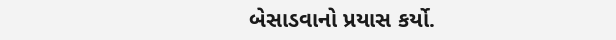બેસાડવાનો પ્રયાસ કર્યો.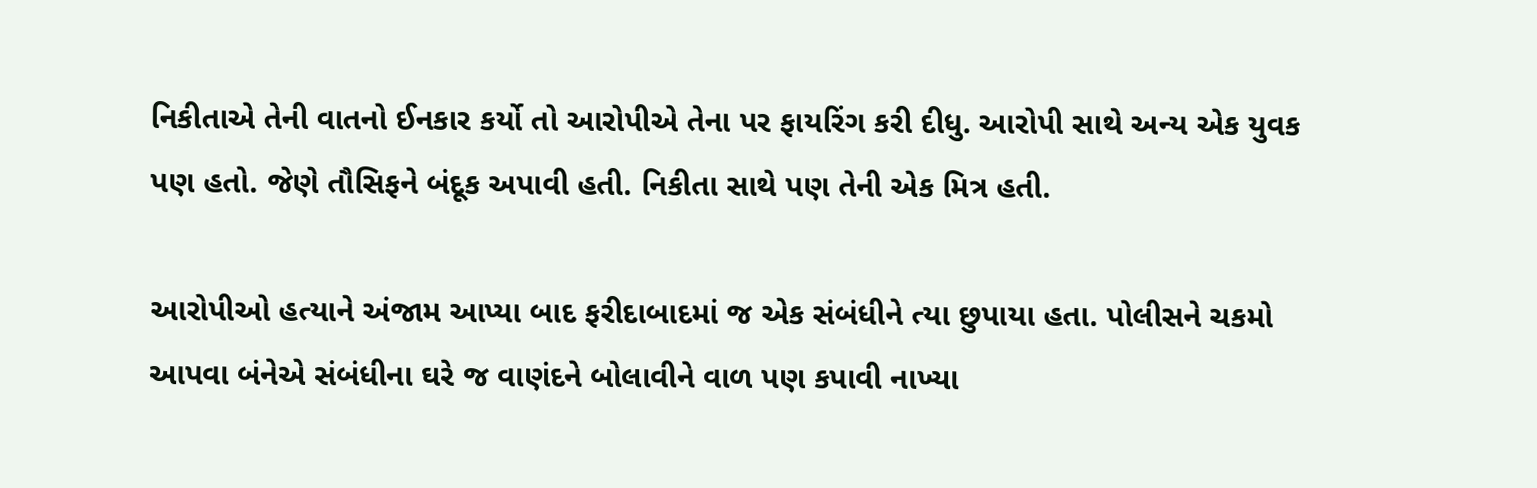નિકીતાએ તેની વાતનો ઈનકાર કર્યો તો આરોપીએ તેના પર ફાયરિંગ કરી દીધુ. આરોપી સાથે અન્ય એક યુવક પણ હતો. જેણે તૌસિફને બંદૂક અપાવી હતી. નિકીતા સાથે પણ તેની એક મિત્ર હતી.

આરોપીઓ હત્યાને અંજામ આપ્યા બાદ ફરીદાબાદમાં જ એક સંબંધીને ત્યા છુપાયા હતા. પોલીસને ચકમો આપવા બંનેએ સંબંધીના ઘરે જ વાણંદને બોલાવીને વાળ પણ કપાવી નાખ્યા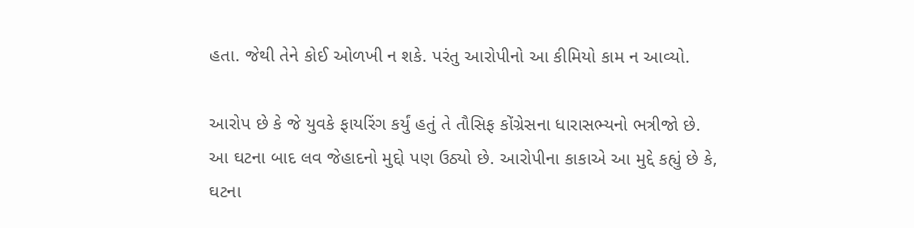હતા. જેથી તેને કોઈ ઓળખી ન શકે. પરંતુ આરોપીનો આ કીમિયો કામ ન આવ્યો.

આરોપ છે કે જે યુવકે ફાયરિંગ કર્યું હતું તે તૌસિફ કોંગ્રેસના ધારાસભ્યનો ભત્રીજો છે. આ ઘટના બાદ લવ જેહાદનો મુદ્દો પણ ઉઠ્યો છે. આરોપીના કાકાએ આ મુદ્દે કહ્યું છે કે, ઘટના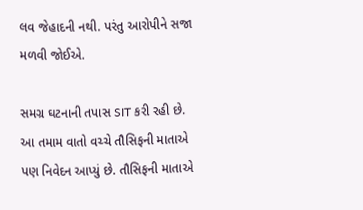લવ જેહાદની નથી. પરંતુ આરોપીને સજા મળવી જોઈએ.

સમગ્ર ઘટનાની તપાસ SIT કરી રહી છે.  આ તમામ વાતો વચ્ચે તૌસિફની માતાએ પણ નિવેદન આપ્યું છે. તૌસિફની માતાએ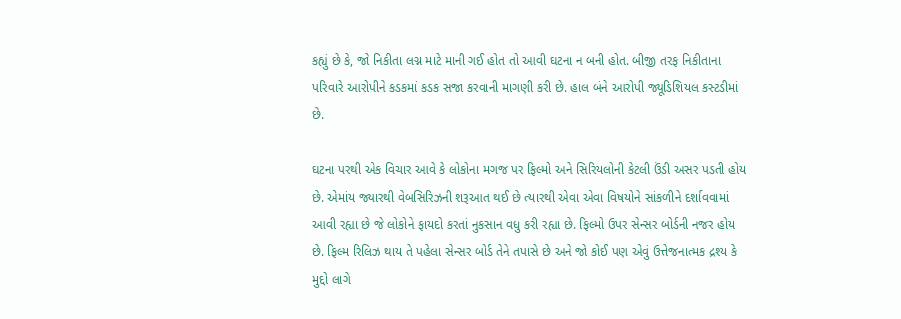કહ્યું છે કે, જો નિકીતા લગ્ન માટે માની ગઈ હોત તો આવી ઘટના ન બની હોત. બીજી તરફ નિકીતાના પરિવારે આરોપીને કડકમાં કડક સજા કરવાની માગણી કરી છે. હાલ બંને આરોપી જ્યૂડિશિયલ કસ્ટડીમાં છે.

ઘટના પરથી એક વિચાર આવે કે લોકોના મગજ પર ફિલ્મો અને સિરિયલોની કેટલી ઉંડી અસર પડતી હોય છે. એમાંય જ્યારથી વેબસિરિઝની શરૂઆત થઈ છે ત્યારથી એવા એવા વિષયોને સાંકળીને દર્શાવવામાં આવી રહ્યા છે જે લોકોને ફાયદો કરતાં નુકસાન વધુ કરી રહ્યા છે. ફિલ્મો ઉપર સેન્સર બોર્ડની નજર હોય છે. ફિલ્મ રિલિઝ થાય તે પહેલા સેન્સર બોર્ડ તેને તપાસે છે અને જો કોઈ પણ એવું ઉત્તેજનાત્મક દ્રશ્ય કે મુદ્દો લાગે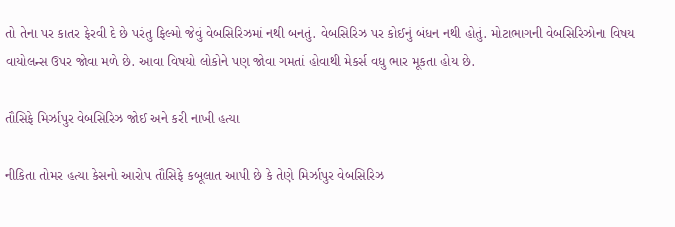તો તેના પર કાતર ફેરવી દે છે પરંતુ ફિલ્મો જેવું વેબસિરિઝમાં નથી બનતું. વેબસિરિઝ પર કોઈનું બંધન નથી હોતું. મોટાભાગની વેબસિરિઝોના વિષય વાયોલન્સ ઉપર જોવા મળે છે. આવા વિષયો લોકોને પણ જોવા ગમતાં હોવાથી મેકર્સ વધુ ભાર મૂકતા હોય છે.

તૌસિફે મિર્ઝાપુર વેબસિરિઝ જોઈ અને કરી નાખી હત્યા

નીકિતા તોમર હત્યા કેસનો આરોપ તૌસિફે કબૂલાત આપી છે કે તેણે મિર્ઝાપુર વેબસિરિઝ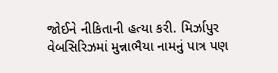જોઈને નીકિતાની હત્યા કરી. મિર્ઝાપુર વેબસિરિઝમાં મુન્નાભૈયા નામનું પાત્ર પણ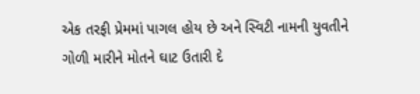એક તરફી પ્રેમમાં પાગલ હોય છે અને સ્વિટી નામની યુવતીને ગોળી મારીને મોતને ઘાટ ઉતારી દે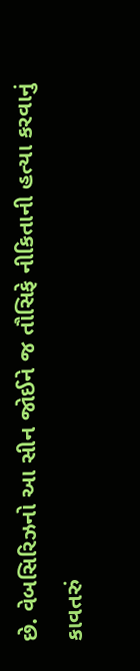છે. વેબસિરિઝનો આ સીન જોઈને જ તૌસિફે નીકિતાની હત્યા કરવાનું કાવતરું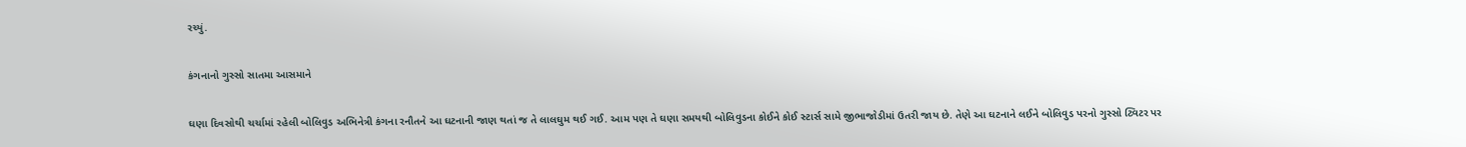રચ્યું.

કંગનાનો ગુસ્સો સાતમા આસમાને

ઘણા દિવસોથી ચર્ચામાં રહેલી બોલિવુડ અભિનેત્રી કંગના રનૌતને આ ઘટનાની જાણ થતાં જ તે લાલઘુમ થઈ ગઈ. આમ પણ તે ઘણા સમયથી બોલિવુડના કોઈને કોઈ સ્ટાર્સ સામે જીભાજોડીમાં ઉતરી જાય છે. તેણે આ ઘટનાને લઈને બોલિવુડ પરનો ગુસ્સો ટ્વિટર પર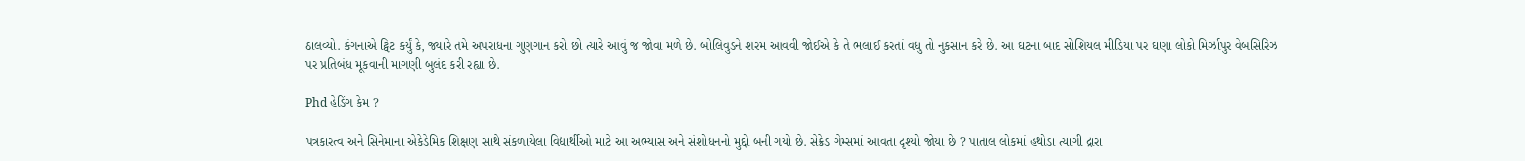ઠાલવ્યો. કંગનાએ ટ્વિટ કર્યું કે, જ્યારે તમે અપરાધના ગુણગાન કરો છો ત્યારે આવું જ જોવા મળે છે. બોલિવુડને શરમ આવવી જોઈએ કે તે ભલાઈ કરતાં વધુ તો નુકસાન કરે છે. આ ઘટના બાદ સોશિયલ મીડિયા પર ઘણા લોકો મિર્ઝાપુર વેબસિરિઝ પર પ્રતિબંધ મૂકવાની માગણી બુલંદ કરી રહ્યા છે.

Phd હેડિંગ કેમ ?

પત્રકારત્વ અને સિનેમાના એકેડેમિક શિક્ષણ સાથે સંકળાયેલા વિદ્યાર્થીઓ માટે આ અભ્યાસ અને સંશોધનનો મુદ્દો બની ગયો છે. સેક્રેડ ગેમ્સમાં આવતા દૃશ્યો જોયા છે ? પાતાલ લોકમાં હથોડા ત્યાગી દ્રારા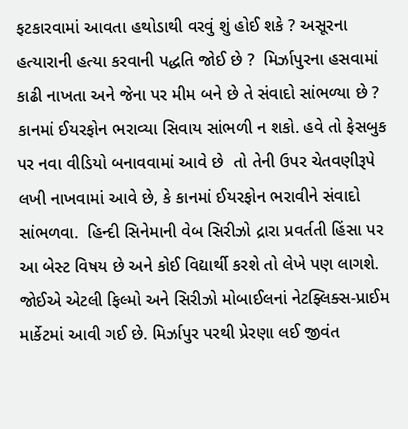ફટકારવામાં આવતા હથોડાથી વરવું શું હોઈ શકે ? અસૂરના હત્યારાની હત્યા કરવાની પદ્ધતિ જોઈ છે ?  મિર્ઝાપુરના હસવામાં કાઢી નાખતા અને જેના પર મીમ બને છે તે સંવાદો સાંભળ્યા છે ? કાનમાં ઈયરફોન ભરાવ્યા સિવાય સાંભળી ન શકો. હવે તો ફેસબુક પર નવા વીડિયો બનાવવામાં આવે છે  તો તેની ઉપર ચેતવણીરૂપે લખી નાખવામાં આવે છે, કે કાનમાં ઈયરફોન ભરાવીને સંવાદો સાંભળવા.  હિન્દી સિનેમાની વેબ સિરીઝો દ્રારા પ્રવર્તતી હિંસા પર આ બેસ્ટ વિષય છે અને કોઈ વિદ્યાર્થી કરશે તો લેખે પણ લાગશે. જોઈએ એટલી ફિલ્મો અને સિરીઝો મોબાઈલનાં નેટફ્લિક્સ-પ્રાઈમ માર્કેટમાં આવી ગઈ છે. મિર્ઝાપુર પરથી પ્રેરણા લઈ જીવંત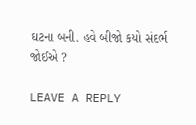ઘટના બની. હવે બીજો કયો સંદર્ભ જોઈએ ?

LEAVE A REPLY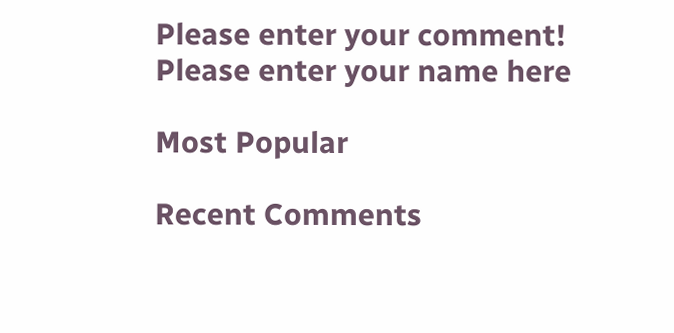Please enter your comment!
Please enter your name here

Most Popular

Recent Comments